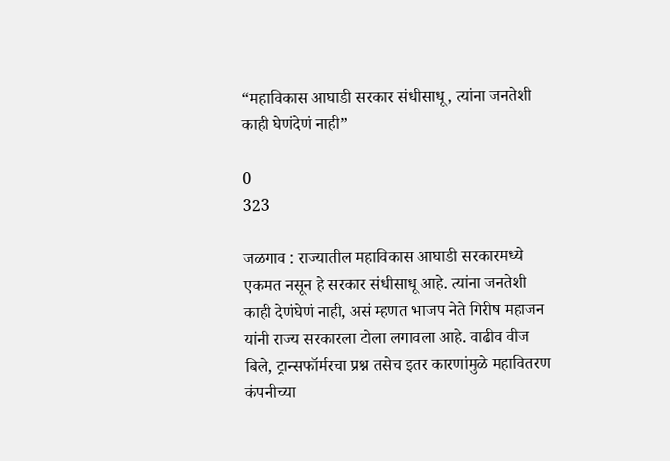“महाविकास आघाडी सरकार संधीसाधू, त्यांना जनतेशी काही घेणंदेणं नाही”

0
323

जळगाव : राज्यातील महाविकास आघाडी सरकारमध्ये एकमत नसून हे सरकार संधीसाधू आहे. त्यांना जनतेशी काही देणंघेणं नाही, असं म्हणत भाजप नेते गिरीष महाजन यांनी राज्य सरकारला टोला लगावला आहे. वाढीव वीज बिले, ट्रान्सफॉर्मरचा प्रश्न तसेच इतर कारणांमुळे महावितरण कंपनीच्या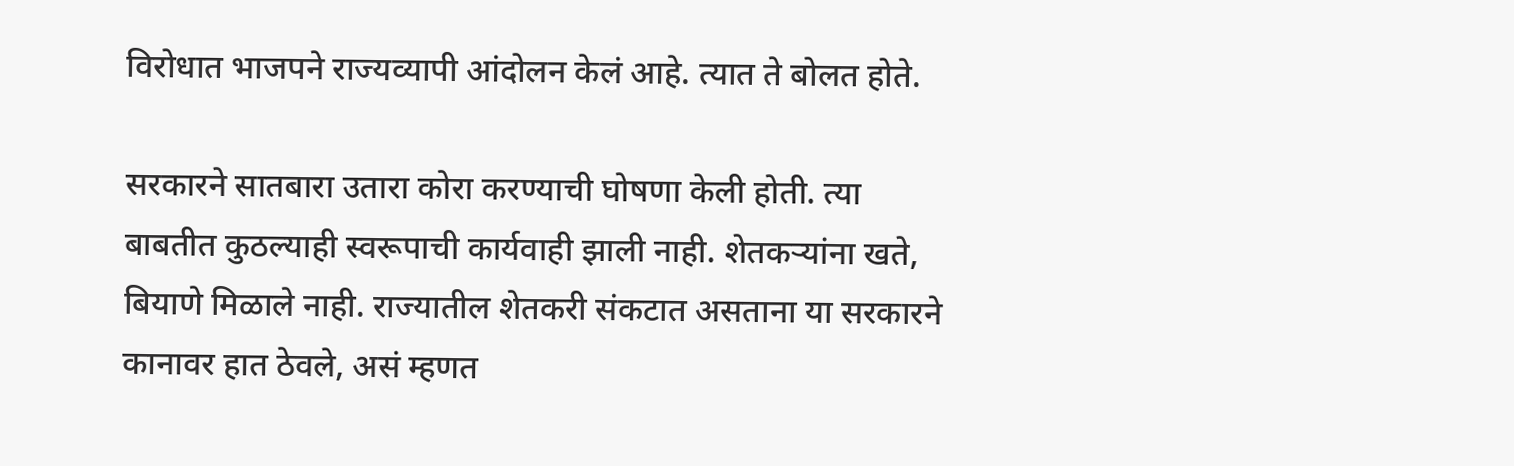विरोधात भाजपने राज्यव्यापी आंदोलन केलं आहे. त्यात ते बोलत होते.

सरकारने सातबारा उतारा कोरा करण्याची घोषणा केली होती. त्या बाबतीत कुठल्याही स्वरूपाची कार्यवाही झाली नाही. शेतकऱ्यांना खते, बियाणे मिळाले नाही. राज्यातील शेतकरी संकटात असताना या सरकारने कानावर हात ठेवले, असं म्हणत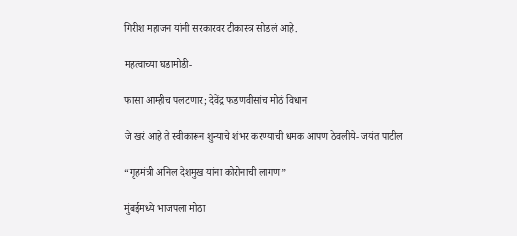गिरीश महाजन यांनी सरकारवर टीकास्त्र सोडलं आहे.

महत्वाच्या घडामोडी-

फासा आम्हीच पलटणार; देवेंद्र फडणवीसांच मोठं विधान

जे खरं आहे ते स्वीकारून शुन्याचे शंभर करण्याची धमक आपण ठेवलीये- जयंत पाटील

“गृहमंत्री अनिल देशमुख यांना कोरोनाची लागण”

मुंबईमध्ये भाजपला मोठा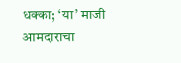धक्का; ‘या’ माजी आमदाराचा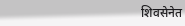शिवसेनेत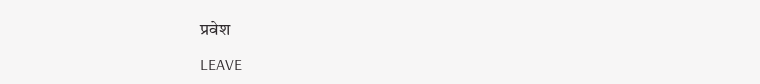प्रवेश

LEAVE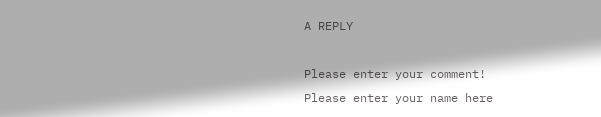A REPLY

Please enter your comment!
Please enter your name here